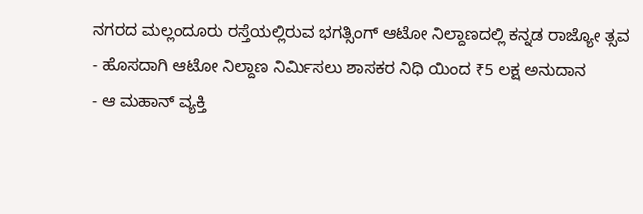ನಗರದ ಮಲ್ಲಂದೂರು ರಸ್ತೆಯಲ್ಲಿರುವ ಭಗತ್ಸಿಂಗ್ ಆಟೋ ನಿಲ್ದಾಣದಲ್ಲಿ ಕನ್ನಡ ರಾಜ್ಯೋ ತ್ಸವ
- ಹೊಸದಾಗಿ ಆಟೋ ನಿಲ್ದಾಣ ನಿರ್ಮಿಸಲು ಶಾಸಕರ ನಿಧಿ ಯಿಂದ ₹5 ಲಕ್ಷ ಅನುದಾನ
- ಆ ಮಹಾನ್ ವ್ಯಕ್ತಿ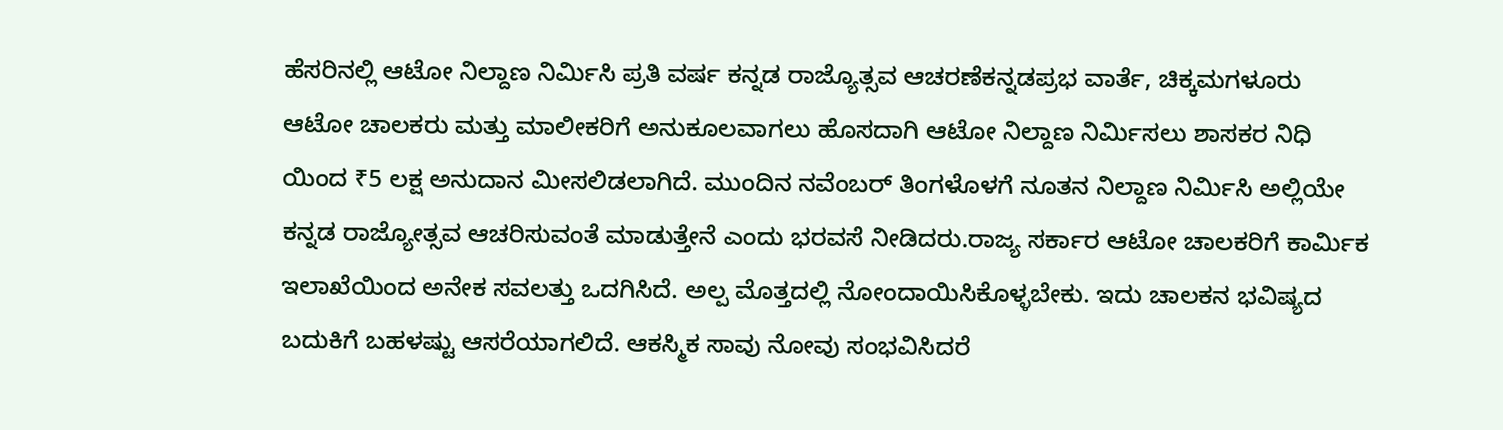ಹೆಸರಿನಲ್ಲಿ ಆಟೋ ನಿಲ್ದಾಣ ನಿರ್ಮಿಸಿ ಪ್ರತಿ ವರ್ಷ ಕನ್ನಡ ರಾಜ್ಯೊತ್ಸವ ಆಚರಣೆಕನ್ನಡಪ್ರಭ ವಾರ್ತೆ, ಚಿಕ್ಕಮಗಳೂರು
ಆಟೋ ಚಾಲಕರು ಮತ್ತು ಮಾಲೀಕರಿಗೆ ಅನುಕೂಲವಾಗಲು ಹೊಸದಾಗಿ ಆಟೋ ನಿಲ್ದಾಣ ನಿರ್ಮಿಸಲು ಶಾಸಕರ ನಿಧಿ ಯಿಂದ ₹5 ಲಕ್ಷ ಅನುದಾನ ಮೀಸಲಿಡಲಾಗಿದೆ. ಮುಂದಿನ ನವೆಂಬರ್ ತಿಂಗಳೊಳಗೆ ನೂತನ ನಿಲ್ದಾಣ ನಿರ್ಮಿಸಿ ಅಲ್ಲಿಯೇ ಕನ್ನಡ ರಾಜ್ಯೋತ್ಸವ ಆಚರಿಸುವಂತೆ ಮಾಡುತ್ತೇನೆ ಎಂದು ಭರವಸೆ ನೀಡಿದರು.ರಾಜ್ಯ ಸರ್ಕಾರ ಆಟೋ ಚಾಲಕರಿಗೆ ಕಾರ್ಮಿಕ ಇಲಾಖೆಯಿಂದ ಅನೇಕ ಸವಲತ್ತು ಒದಗಿಸಿದೆ. ಅಲ್ಪ ಮೊತ್ತದಲ್ಲಿ ನೋಂದಾಯಿಸಿಕೊಳ್ಳಬೇಕು. ಇದು ಚಾಲಕನ ಭವಿಷ್ಯದ ಬದುಕಿಗೆ ಬಹಳಷ್ಟು ಆಸರೆಯಾಗಲಿದೆ. ಆಕಸ್ಮಿಕ ಸಾವು ನೋವು ಸಂಭವಿಸಿದರೆ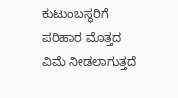ಕುಟುಂಬಸ್ಥರಿಗೆ ಪರಿಹಾರ ಮೊತ್ತದ ವಿಮೆ ನೀಡಲಾಗುತ್ತದೆ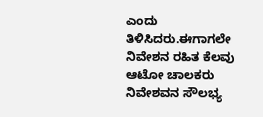ಎಂದು ತಿಳಿಸಿದರು.ಈಗಾಗಲೇ ನಿವೇಶನ ರಹಿತ ಕೆಲವು ಆಟೋ ಚಾಲಕರು ನಿವೇಶವನ ಸೌಲಭ್ಯ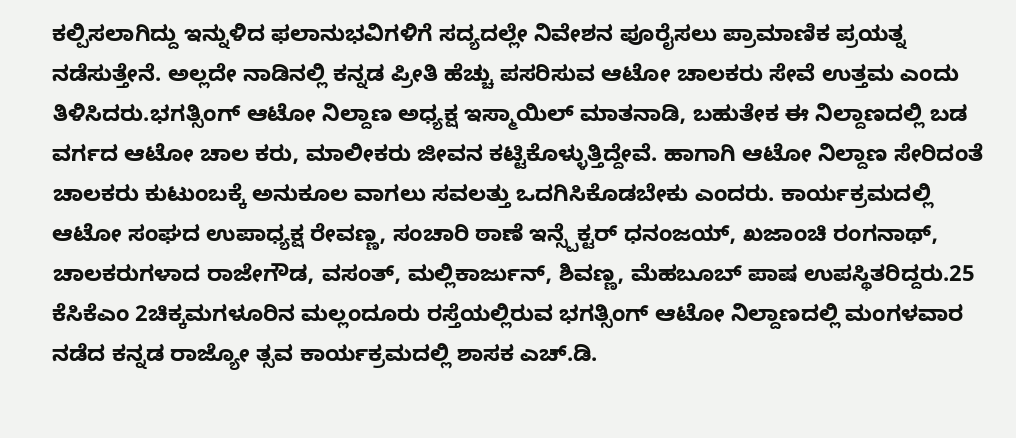ಕಲ್ಪಿಸಲಾಗಿದ್ದು ಇನ್ನುಳಿದ ಫಲಾನುಭವಿಗಳಿಗೆ ಸದ್ಯದಲ್ಲೇ ನಿವೇಶನ ಪೂರೈಸಲು ಪ್ರಾಮಾಣಿಕ ಪ್ರಯತ್ನ ನಡೆಸುತ್ತೇನೆ. ಅಲ್ಲದೇ ನಾಡಿನಲ್ಲಿ ಕನ್ನಡ ಪ್ರೀತಿ ಹೆಚ್ಚು ಪಸರಿಸುವ ಆಟೋ ಚಾಲಕರು ಸೇವೆ ಉತ್ತಮ ಎಂದು ತಿಳಿಸಿದರು.ಭಗತ್ಸಿಂಗ್ ಆಟೋ ನಿಲ್ದಾಣ ಅಧ್ಯಕ್ಷ ಇಸ್ಮಾಯಿಲ್ ಮಾತನಾಡಿ, ಬಹುತೇಕ ಈ ನಿಲ್ದಾಣದಲ್ಲಿ ಬಡ ವರ್ಗದ ಆಟೋ ಚಾಲ ಕರು, ಮಾಲೀಕರು ಜೀವನ ಕಟ್ಟಿಕೊಳ್ಳುತ್ತಿದ್ದೇವೆ. ಹಾಗಾಗಿ ಆಟೋ ನಿಲ್ದಾಣ ಸೇರಿದಂತೆ ಚಾಲಕರು ಕುಟುಂಬಕ್ಕೆ ಅನುಕೂಲ ವಾಗಲು ಸವಲತ್ತು ಒದಗಿಸಿಕೊಡಬೇಕು ಎಂದರು. ಕಾರ್ಯಕ್ರಮದಲ್ಲಿ ಆಟೋ ಸಂಘದ ಉಪಾಧ್ಯಕ್ಷ ರೇವಣ್ಣ, ಸಂಚಾರಿ ಠಾಣೆ ಇನ್ಸ್ಪೆಕ್ಟರ್ ಧನಂಜಯ್, ಖಜಾಂಚಿ ರಂಗನಾಥ್, ಚಾಲಕರುಗಳಾದ ರಾಜೇಗೌಡ, ವಸಂತ್, ಮಲ್ಲಿಕಾರ್ಜುನ್, ಶಿವಣ್ಣ, ಮೆಹಬೂಬ್ ಪಾಷ ಉಪಸ್ಥಿತರಿದ್ದರು.25 ಕೆಸಿಕೆಎಂ 2ಚಿಕ್ಕಮಗಳೂರಿನ ಮಲ್ಲಂದೂರು ರಸ್ತೆಯಲ್ಲಿರುವ ಭಗತ್ಸಿಂಗ್ ಆಟೋ ನಿಲ್ದಾಣದಲ್ಲಿ ಮಂಗಳವಾರ ನಡೆದ ಕನ್ನಡ ರಾಜ್ಯೋ ತ್ಸವ ಕಾರ್ಯಕ್ರಮದಲ್ಲಿ ಶಾಸಕ ಎಚ್.ಡಿ.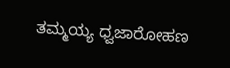ತಮ್ಮಯ್ಯ ಧ್ವಜಾರೋಹಣ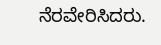ನೆರವೇರಿಸಿದರು.